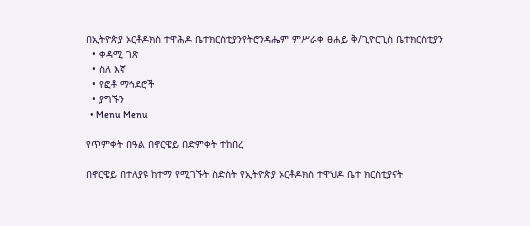በኢትዮጵያ ኦርቶዶክስ ተዋሕዶ ቤተክርስቲያንየትሮንዳሔም ምሥራቀ ፀሐይ ቅ/ጊዮርጊስ ቤተክርስቲያን
  • ቀዳሚ ገጽ
  • ስለ እኛ
  • የፎቶ ማኅደሮች
  • ያግኙን
  • Menu Menu

የጥምቀት በዓል በኖርዌይ በድምቀት ተከበረ

በኖርዌይ በተለያዩ ከተማ የሚገኙት ስድስት የኢትዮጵያ ኦርቶዶክስ ተዋህዶ ቤተ ክርስቲያናት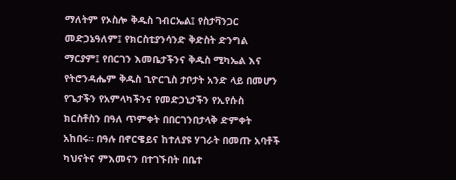ማለትም የኦስሎ ቅዱስ ገብርኤል፤ የስታቫንጋር መድኃኔዓለም፤ የክርስቲያንሳንድ ቅድስት ድንግል ማርያም፤ የበርገን እመቤታችንና ቅዱስ ሚካኤል እና የትሮንዳሔም ቅዱስ ጊዮርጊስ ታቦታት አንድ ላይ በመሆን የጌታችን የአምላካችንና የመድኃኒታችን የኢየሱስ ክርስቶስን በዓለ ጥምቀት በበርገንበታላቅ ድምቀት አከበሩ። በዓሉ በኖርዌይና ከተለያዩ ሃገራት በመጡ አባቶች ካህናትና ምእመናን በተገኙበት በቤተ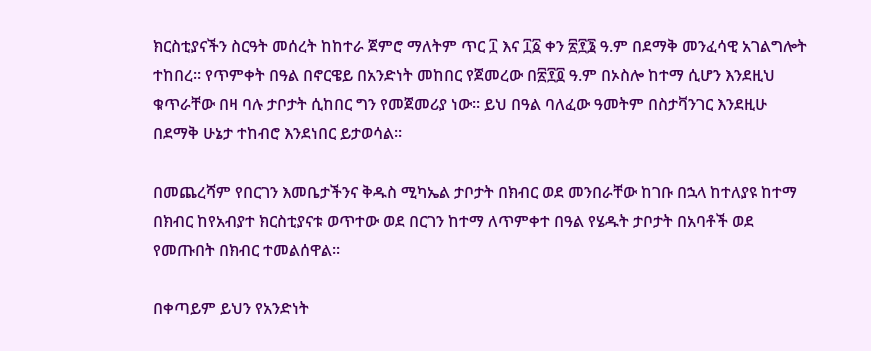ክርስቲያናችን ስርዓት መሰረት ከከተራ ጀምሮ ማለትም ጥር ፲ እና ፲፩ ቀን ፳፻፮ ዓ.ም በደማቅ መንፈሳዊ አገልግሎት ተከበረ። የጥምቀት በዓል በኖርዌይ በአንድነት መከበር የጀመረው በ፳፻፬ ዓ.ም በኦስሎ ከተማ ሲሆን እንደዚህ ቁጥራቸው በዛ ባሉ ታቦታት ሲከበር ግን የመጀመሪያ ነው። ይህ በዓል ባለፈው ዓመትም በስታቫንገር እንደዚሁ በደማቅ ሁኔታ ተከብሮ እንደነበር ይታወሳል።

በመጨረሻም የበርገን እመቤታችንና ቅዱስ ሚካኤል ታቦታት በክብር ወደ መንበራቸው ከገቡ በኋላ ከተለያዩ ከተማ በክብር ከየአብያተ ክርስቲያናቱ ወጥተው ወደ በርገን ከተማ ለጥምቀተ በዓል የሄዱት ታቦታት በአባቶች ወደ የመጡበት በክብር ተመልሰዋል፡፡

በቀጣይም ይህን የአንድነት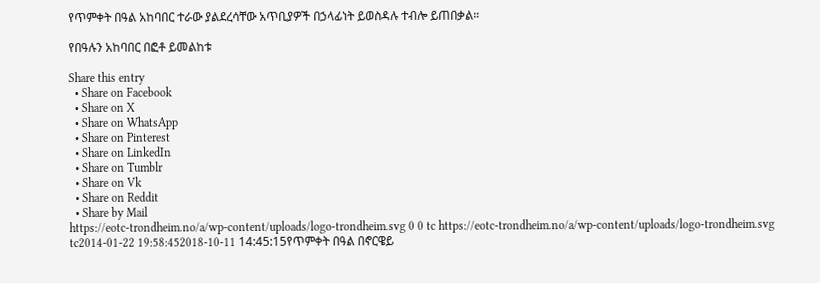የጥምቀት በዓል አከባበር ተራው ያልደረሳቸው አጥቢያዎች በኃላፊነት ይወስዳሉ ተብሎ ይጠበቃል።

የበዓሉን አከባበር በፎቶ ይመልከቱ

Share this entry
  • Share on Facebook
  • Share on X
  • Share on WhatsApp
  • Share on Pinterest
  • Share on LinkedIn
  • Share on Tumblr
  • Share on Vk
  • Share on Reddit
  • Share by Mail
https://eotc-trondheim.no/a/wp-content/uploads/logo-trondheim.svg 0 0 tc https://eotc-trondheim.no/a/wp-content/uploads/logo-trondheim.svg tc2014-01-22 19:58:452018-10-11 14:45:15የጥምቀት በዓል በኖርዌይ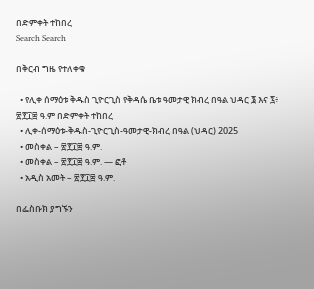በድምቀት ተከበረ
Search Search

በቅርብ ግዜ የተለቀቁ

  • የሊቀ ሰማዕቱ ቅዱስ ጊዮርጊስ የቅዳሴ ቤቱ ዓመታዊ ክብረ በዓል ህዳር ፮ እና ፯፥ ፳፻፲፰ ዓ.ም በድምቀት ተከበረ
  • ሊቀ-ሰማዕቱ-ቅዱስ-ጊዮርጊስ-ዓመታዊ-ክብረ በዓል (ህዳር) 2025
  • መስቀል – ፳፻፲፰ ዓ.ም.
  • መስቀል – ፳፻፲፰ ዓ.ም. — ፎቶ
  • አዲስ አመት – ፳፻፲፰ ዓ.ም.

በፌስቡክ ያግኙን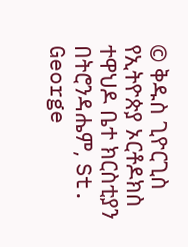© ቅዱስ ጊዮርጊስ የኢትዮጵያ ኦርቶዶክስ ተዋህዶ ቤተ ክርስቲያን በትሮንዳሔም, St. George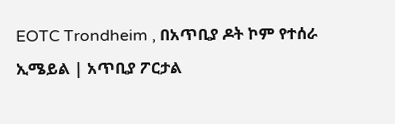EOTC Trondheim , በአጥቢያ ዶት ኮም የተሰራ
ኢሜይል | አጥቢያ ፖርታል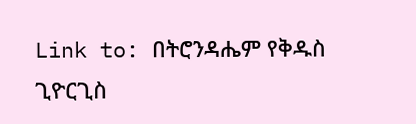Link to: በትሮንዳሔም የቅዱስ ጊዮርጊስ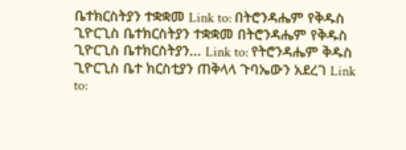ቤተክርስትያን ተቋቋመ Link to: በትሮንዳሔም የቅዱስ ጊዮርጊስ ቤተክርስትያን ተቋቋመ በትሮንዳሔም የቅዱስ ጊዮርጊስ ቤተክርስትያን... Link to: የትሮንዳሔም ቅዱስ ጊዮርጊስ ቤተ ክርስቲያን ጠቅላላ ጉባኤውን አደረገ Link to: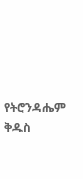የትሮንዳሔም ቅዱስ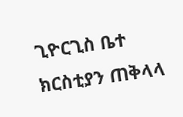ጊዮርጊስ ቤተ ክርስቲያን ጠቅላላ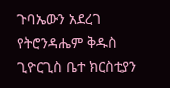ጉባኤውን አደረገ የትሮንዳሔም ቅዱስ ጊዮርጊስ ቤተ ክርስቲያን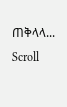ጠቅላላ...
Scroll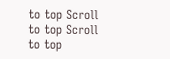to top Scroll to top Scroll to top